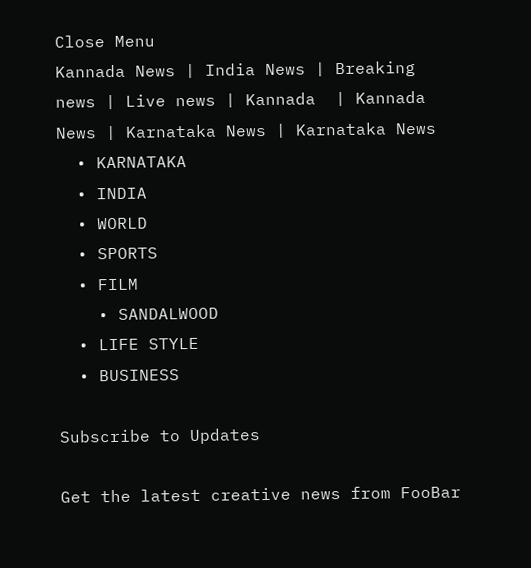Close Menu
Kannada News | India News | Breaking news | Live news | Kannada  | Kannada News | Karnataka News | Karnataka News
  • KARNATAKA
  • INDIA
  • WORLD
  • SPORTS
  • FILM
    • SANDALWOOD
  • LIFE STYLE
  • BUSINESS

Subscribe to Updates

Get the latest creative news from FooBar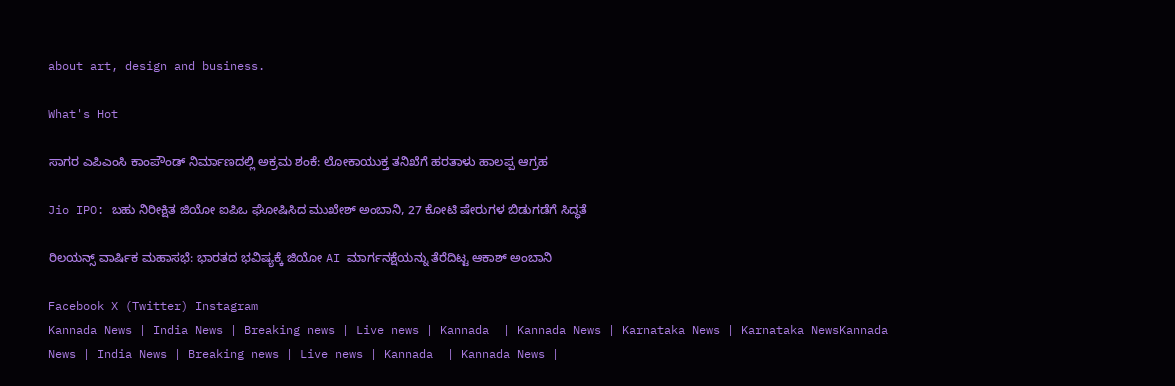about art, design and business.

What's Hot

ಸಾಗರ ಎಪಿಎಂಸಿ ಕಾಂಪೌಂಡ್ ನಿರ್ಮಾಣದಲ್ಲಿ ಅಕ್ರಮ ಶಂಕೆ: ಲೋಕಾಯುಕ್ತ ತನಿಖೆಗೆ ಹರತಾಳು ಹಾಲಪ್ಪ ಆಗ್ರಹ

Jio IPO: ಬಹು ನಿರೀಕ್ಷಿತ ಜಿಯೋ ಐಪಿಒ ಘೋಷಿಸಿದ ಮುಖೇಶ್‌ ಅಂಬಾನಿ, 27 ಕೋಟಿ ಷೇರುಗಳ ಬಿಡುಗಡೆಗೆ ಸಿದ್ಧತೆ

ರಿಲಯನ್ಸ್ ವಾರ್ಷಿಕ ಮಹಾಸಭೆ: ಭಾರತದ ಭವಿಷ್ಯಕ್ಕೆ ಜಿಯೋ AI ಮಾರ್ಗನಕ್ಷೆಯನ್ನು ತೆರೆದಿಟ್ಟ ಆಕಾಶ್ ಅಂಬಾನಿ

Facebook X (Twitter) Instagram
Kannada News | India News | Breaking news | Live news | Kannada  | Kannada News | Karnataka News | Karnataka NewsKannada News | India News | Breaking news | Live news | Kannada  | Kannada News |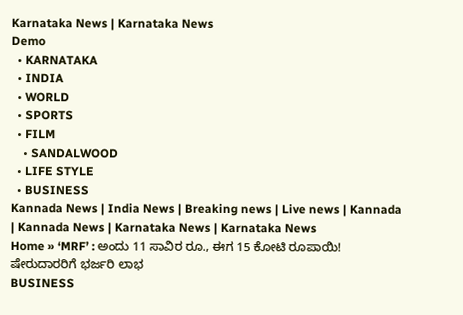Karnataka News | Karnataka News
Demo
  • KARNATAKA
  • INDIA
  • WORLD
  • SPORTS
  • FILM
    • SANDALWOOD
  • LIFE STYLE
  • BUSINESS
Kannada News | India News | Breaking news | Live news | Kannada  | Kannada News | Karnataka News | Karnataka News
Home » ‘MRF’ : ಅಂದು 11 ಸಾವಿರ ರೂ., ಈಗ 15 ಕೋಟಿ ರೂಪಾಯಿ! ಷೇರುದಾರರಿಗೆ ಭರ್ಜರಿ ಲಾಭ
BUSINESS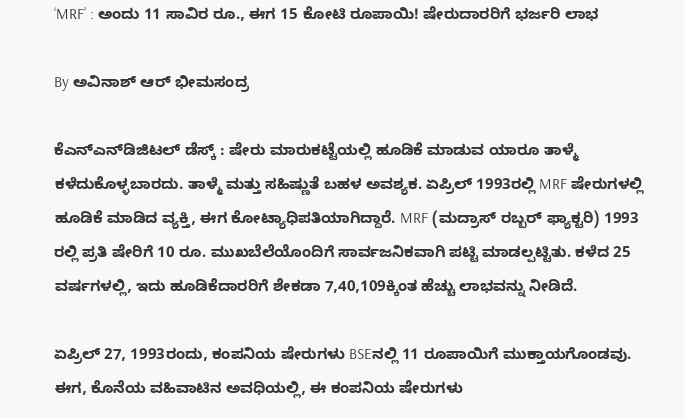‘MRF’ : ಅಂದು 11 ಸಾವಿರ ರೂ., ಈಗ 15 ಕೋಟಿ ರೂಪಾಯಿ! ಷೇರುದಾರರಿಗೆ ಭರ್ಜರಿ ಲಾಭ

By ಅವಿನಾಶ್‌ ಆರ್‌ ಭೀಮಸಂದ್ರ

ಕೆಎನ್‍ಎನ್‍ಡಿಜಿಟಲ್ ಡೆಸ್ಕ್ : ಷೇರು ಮಾರುಕಟ್ಟೆಯಲ್ಲಿ ಹೂಡಿಕೆ ಮಾಡುವ ಯಾರೂ ತಾಳ್ಮೆ ಕಳೆದುಕೊಳ್ಳಬಾರದು. ತಾಳ್ಮೆ ಮತ್ತು ಸಹಿಷ್ಣುತೆ ಬಹಳ ಅವಶ್ಯಕ. ಏಪ್ರಿಲ್ 1993ರಲ್ಲಿ MRF ಷೇರುಗಳಲ್ಲಿ ಹೂಡಿಕೆ ಮಾಡಿದ ವ್ಯಕ್ತಿ, ಈಗ ಕೋಟ್ಯಾಧಿಪತಿಯಾಗಿದ್ದಾರೆ. MRF (ಮದ್ರಾಸ್ ರಬ್ಬರ್ ಫ್ಯಾಕ್ಟರಿ) 1993 ರಲ್ಲಿ ಪ್ರತಿ ಷೇರಿಗೆ 10 ರೂ. ಮುಖಬೆಲೆಯೊಂದಿಗೆ ಸಾರ್ವಜನಿಕವಾಗಿ ಪಟ್ಟಿ ಮಾಡಲ್ಪಟ್ಟಿತು. ಕಳೆದ 25 ವರ್ಷಗಳಲ್ಲಿ, ಇದು ಹೂಡಿಕೆದಾರರಿಗೆ ಶೇಕಡಾ 7,40,109ಕ್ಕಿಂತ ಹೆಚ್ಚು ಲಾಭವನ್ನು ನೀಡಿದೆ.

ಏಪ್ರಿಲ್ 27, 1993ರಂದು, ಕಂಪನಿಯ ಷೇರುಗಳು BSEನಲ್ಲಿ 11 ರೂಪಾಯಿಗೆ ಮುಕ್ತಾಯಗೊಂಡವು. ಈಗ, ಕೊನೆಯ ವಹಿವಾಟಿನ ಅವಧಿಯಲ್ಲಿ, ಈ ಕಂಪನಿಯ ಷೇರುಗಳು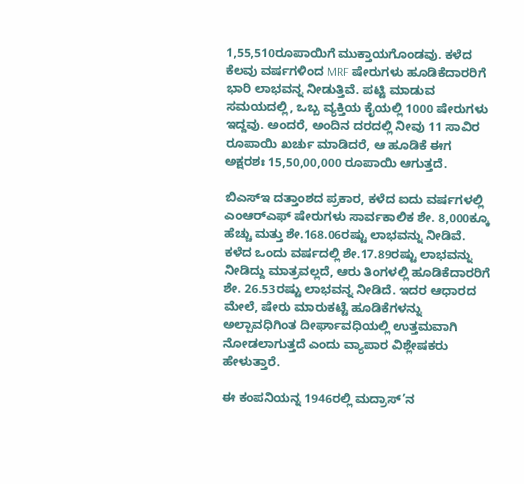1,55,510ರೂಪಾಯಿಗೆ ಮುಕ್ತಾಯಗೊಂಡವು. ಕಳೆದ ಕೆಲವು ವರ್ಷಗಳಿಂದ MRF ಷೇರುಗಳು ಹೂಡಿಕೆದಾರರಿಗೆ ಭಾರಿ ಲಾಭವನ್ನ ನೀಡುತ್ತಿವೆ. ಪಟ್ಟಿ ಮಾಡುವ ಸಮಯದಲ್ಲಿ, ಒಬ್ಬ ವ್ಯಕ್ತಿಯ ಕೈಯಲ್ಲಿ 1000 ಷೇರುಗಳು ಇದ್ದವು. ಅಂದರೆ, ಅಂದಿನ ದರದಲ್ಲಿ ನೀವು 11 ಸಾವಿರ ರೂಪಾಯಿ ಖರ್ಚು ಮಾಡಿದರೆ, ಆ ಹೂಡಿಕೆ ಈಗ ಅಕ್ಷರಶಃ 15,50,00,000 ರೂಪಾಯಿ ಆಗುತ್ತದೆ.

ಬಿಎಸ್‌ಇ ದತ್ತಾಂಶದ ಪ್ರಕಾರ, ಕಳೆದ ಐದು ವರ್ಷಗಳಲ್ಲಿ ಎಂಆರ್‌ಎಫ್ ಷೇರುಗಳು ಸಾರ್ವಕಾಲಿಕ ಶೇ. 8,000ಕ್ಕೂ ಹೆಚ್ಚು ಮತ್ತು ಶೇ.168.06ರಷ್ಟು ಲಾಭವನ್ನು ನೀಡಿವೆ. ಕಳೆದ ಒಂದು ವರ್ಷದಲ್ಲಿ ಶೇ.17.89ರಷ್ಟು ಲಾಭವನ್ನು ನೀಡಿದ್ದು ಮಾತ್ರವಲ್ಲದೆ, ಆರು ತಿಂಗಳಲ್ಲಿ ಹೂಡಿಕೆದಾರರಿಗೆ ಶೇ. 26.53ರಷ್ಟು ಲಾಭವನ್ನ ನೀಡಿದೆ. ಇದರ ಆಧಾರದ ಮೇಲೆ, ಷೇರು ಮಾರುಕಟ್ಟೆ ಹೂಡಿಕೆಗಳನ್ನು ಅಲ್ಪಾವಧಿಗಿಂತ ದೀರ್ಘಾವಧಿಯಲ್ಲಿ ಉತ್ತಮವಾಗಿ ನೋಡಲಾಗುತ್ತದೆ ಎಂದು ವ್ಯಾಪಾರ ವಿಶ್ಲೇಷಕರು ಹೇಳುತ್ತಾರೆ.

ಈ ಕಂಪನಿಯನ್ನ 1946ರಲ್ಲಿ ಮದ್ರಾಸ್‌’ನ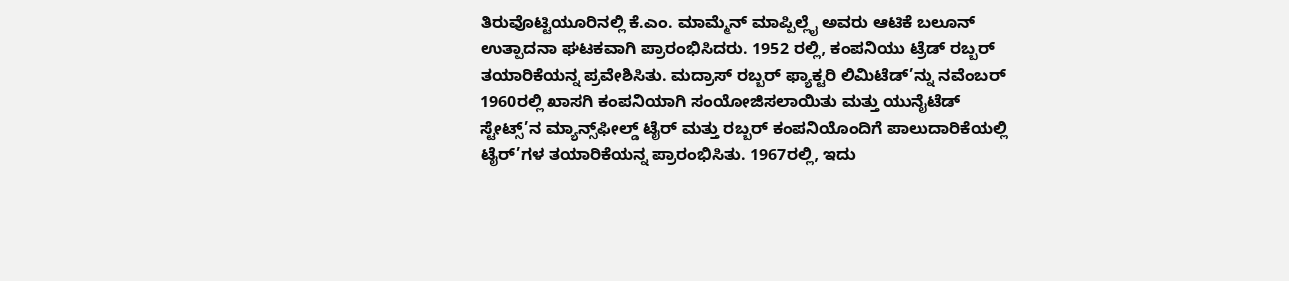ತಿರುವೊಟ್ಟಿಯೂರಿನಲ್ಲಿ ಕೆ.ಎಂ. ಮಾಮ್ಮೆನ್ ಮಾಪ್ಪಿಲ್ಲೈ ಅವರು ಆಟಿಕೆ ಬಲೂನ್ ಉತ್ಪಾದನಾ ಘಟಕವಾಗಿ ಪ್ರಾರಂಭಿಸಿದರು. 1952 ರಲ್ಲಿ, ಕಂಪನಿಯು ಟ್ರೆಡ್ ರಬ್ಬರ್ ತಯಾರಿಕೆಯನ್ನ ಪ್ರವೇಶಿಸಿತು. ಮದ್ರಾಸ್ ರಬ್ಬರ್ ಫ್ಯಾಕ್ಟರಿ ಲಿಮಿಟೆಡ್’ನ್ನು ನವೆಂಬರ್ 1960ರಲ್ಲಿ ಖಾಸಗಿ ಕಂಪನಿಯಾಗಿ ಸಂಯೋಜಿಸಲಾಯಿತು ಮತ್ತು ಯುನೈಟೆಡ್ ಸ್ಟೇಟ್ಸ್‌’ನ ಮ್ಯಾನ್ಸ್‌ಫೀಲ್ಡ್ ಟೈರ್ ಮತ್ತು ರಬ್ಬರ್ ಕಂಪನಿಯೊಂದಿಗೆ ಪಾಲುದಾರಿಕೆಯಲ್ಲಿ ಟೈರ್‌’ಗಳ ತಯಾರಿಕೆಯನ್ನ ಪ್ರಾರಂಭಿಸಿತು. 1967ರಲ್ಲಿ, ಇದು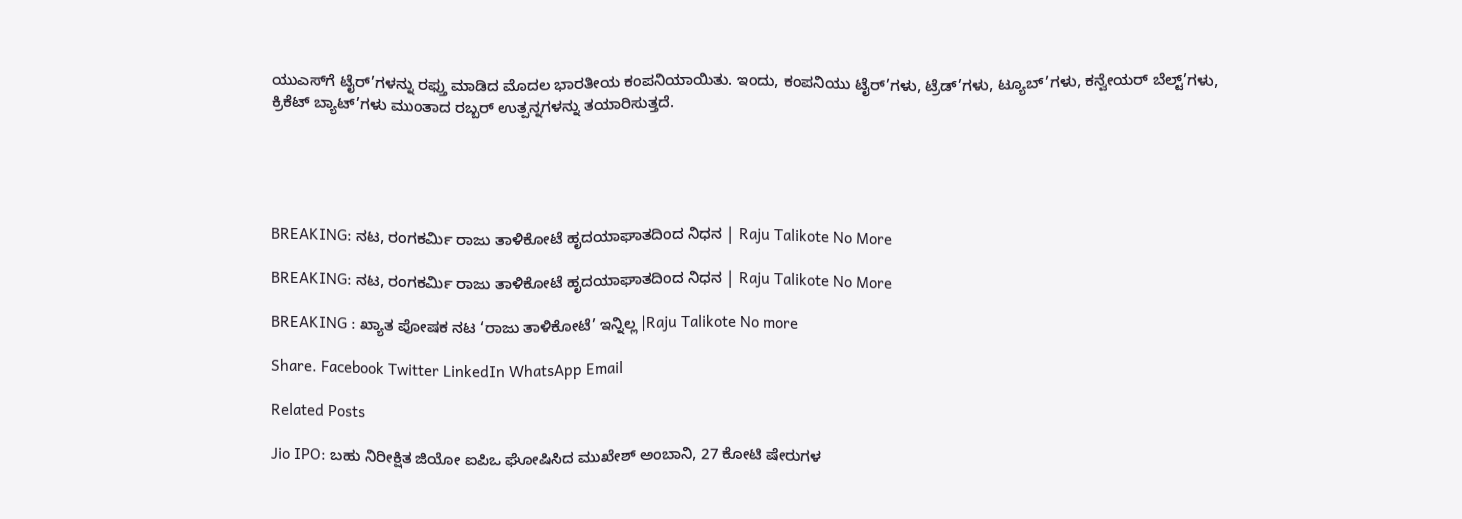ಯುಎಸ್‌ಗೆ ಟೈರ್‌’ಗಳನ್ನು ರಫ್ತು ಮಾಡಿದ ಮೊದಲ ಭಾರತೀಯ ಕಂಪನಿಯಾಯಿತು. ಇಂದು, ಕಂಪನಿಯು ಟೈರ್‌’ಗಳು, ಟ್ರೆಡ್‌’ಗಳು, ಟ್ಯೂಬ್‌’ಗಳು, ಕನ್ವೇಯರ್ ಬೆಲ್ಟ್‌’ಗಳು, ಕ್ರಿಕೆಟ್ ಬ್ಯಾಟ್‌’ಗಳು ಮುಂತಾದ ರಬ್ಬರ್ ಉತ್ಪನ್ನಗಳನ್ನು ತಯಾರಿಸುತ್ತದೆ.





BREAKING: ನಟ, ರಂಗಕರ್ಮಿ ರಾಜು ತಾಳಿಕೋಟೆ ಹೃದಯಾಘಾತದಿಂದ ನಿಧನ | Raju Talikote No More

BREAKING: ನಟ, ರಂಗಕರ್ಮಿ ರಾಜು ತಾಳಿಕೋಟೆ ಹೃದಯಾಘಾತದಿಂದ ನಿಧನ | Raju Talikote No More

BREAKING : ಖ್ಯಾತ ಪೋಷಕ ನಟ ‘ರಾಜು ತಾಳಿಕೋಟೆ’ ಇನ್ನಿಲ್ಲ |Raju Talikote No more

Share. Facebook Twitter LinkedIn WhatsApp Email

Related Posts

Jio IPO: ಬಹು ನಿರೀಕ್ಷಿತ ಜಿಯೋ ಐಪಿಒ ಘೋಷಿಸಿದ ಮುಖೇಶ್‌ ಅಂಬಾನಿ, 27 ಕೋಟಿ ಷೇರುಗಳ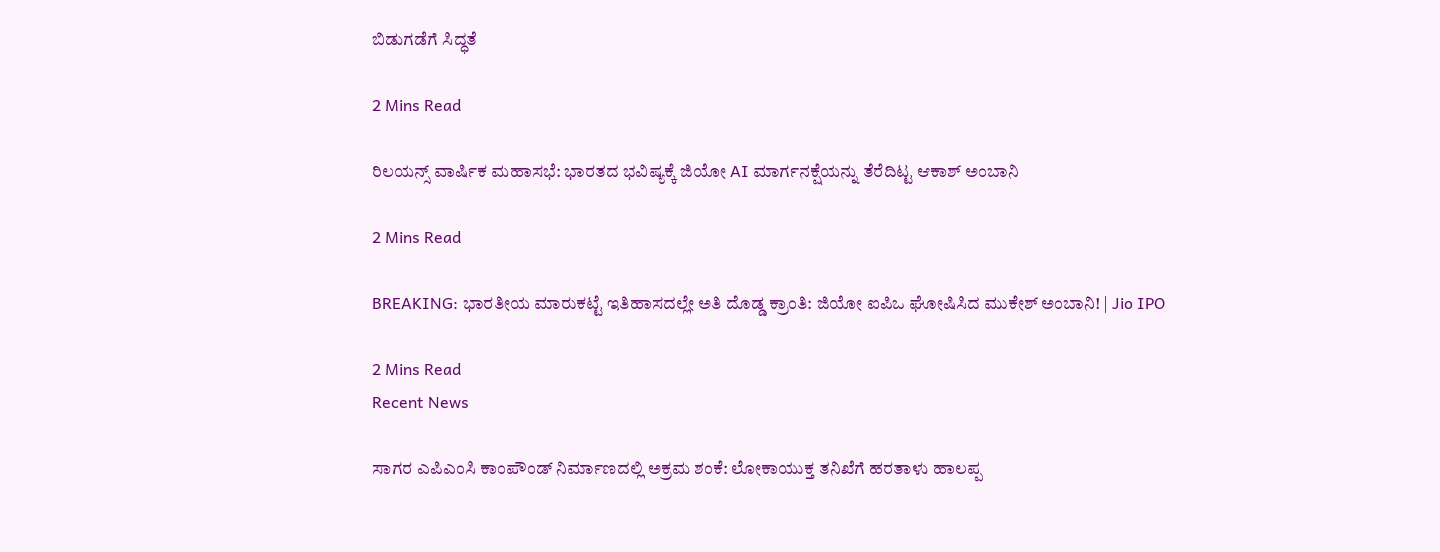ಬಿಡುಗಡೆಗೆ ಸಿದ್ಧತೆ

2 Mins Read

ರಿಲಯನ್ಸ್ ವಾರ್ಷಿಕ ಮಹಾಸಭೆ: ಭಾರತದ ಭವಿಷ್ಯಕ್ಕೆ ಜಿಯೋ AI ಮಾರ್ಗನಕ್ಷೆಯನ್ನು ತೆರೆದಿಟ್ಟ ಆಕಾಶ್ ಅಂಬಾನಿ

2 Mins Read

BREAKING: ಭಾರತೀಯ ಮಾರುಕಟ್ಟೆ ಇತಿಹಾಸದಲ್ಲೇ ಅತಿ ದೊಡ್ಡ ಕ್ರಾಂತಿ: ಜಿಯೋ ಐಪಿಒ ಘೋಷಿಸಿದ ಮುಕೇಶ್ ಅಂಬಾನಿ! | Jio IPO

2 Mins Read
Recent News

ಸಾಗರ ಎಪಿಎಂಸಿ ಕಾಂಪೌಂಡ್ ನಿರ್ಮಾಣದಲ್ಲಿ ಅಕ್ರಮ ಶಂಕೆ: ಲೋಕಾಯುಕ್ತ ತನಿಖೆಗೆ ಹರತಾಳು ಹಾಲಪ್ಪ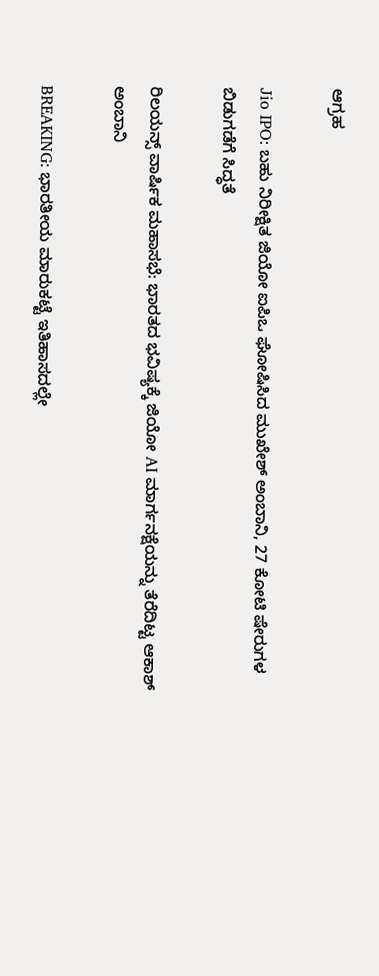ಆಗ್ರಹ

Jio IPO: ಬಹು ನಿರೀಕ್ಷಿತ ಜಿಯೋ ಐಪಿಒ ಘೋಷಿಸಿದ ಮುಖೇಶ್‌ ಅಂಬಾನಿ, 27 ಕೋಟಿ ಷೇರುಗಳ ಬಿಡುಗಡೆಗೆ ಸಿದ್ಧತೆ

ರಿಲಯನ್ಸ್ ವಾರ್ಷಿಕ ಮಹಾಸಭೆ: ಭಾರತದ ಭವಿಷ್ಯಕ್ಕೆ ಜಿಯೋ AI ಮಾರ್ಗನಕ್ಷೆಯನ್ನು ತೆರೆದಿಟ್ಟ ಆಕಾಶ್ ಅಂಬಾನಿ

BREAKING: ಭಾರತೀಯ ಮಾರುಕಟ್ಟೆ ಇತಿಹಾಸದಲ್ಲೇ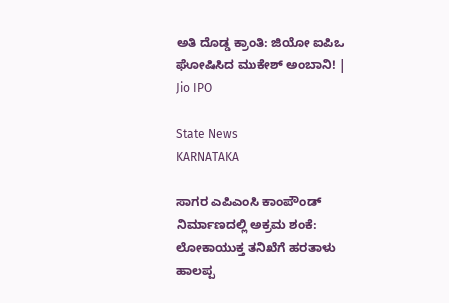ಅತಿ ದೊಡ್ಡ ಕ್ರಾಂತಿ: ಜಿಯೋ ಐಪಿಒ ಘೋಷಿಸಿದ ಮುಕೇಶ್ ಅಂಬಾನಿ! | Jio IPO

State News
KARNATAKA

ಸಾಗರ ಎಪಿಎಂಸಿ ಕಾಂಪೌಂಡ್ ನಿರ್ಮಾಣದಲ್ಲಿ ಅಕ್ರಮ ಶಂಕೆ: ಲೋಕಾಯುಕ್ತ ತನಿಖೆಗೆ ಹರತಾಳು ಹಾಲಪ್ಪ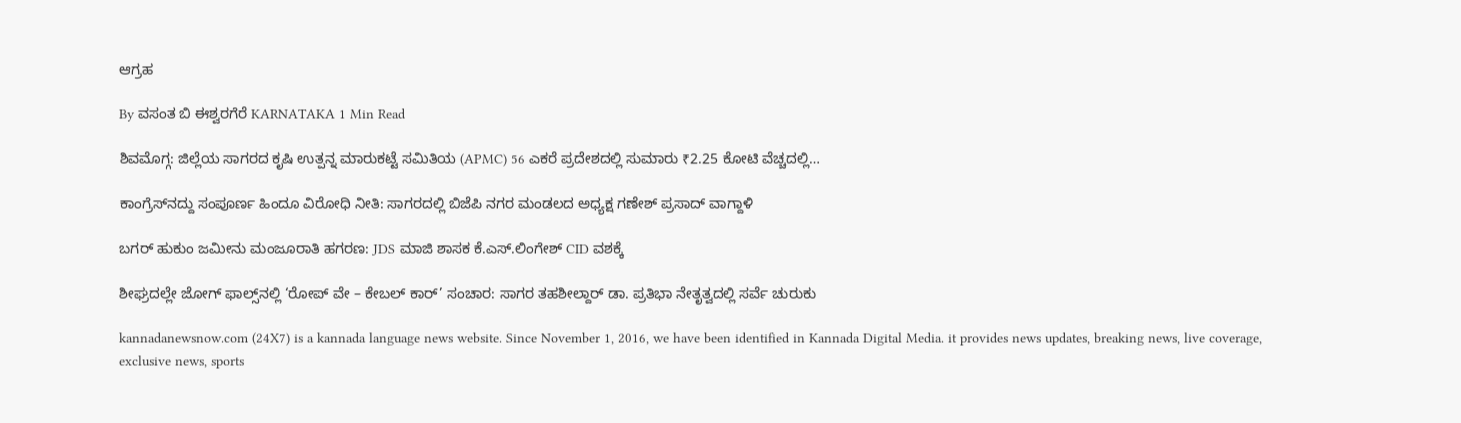ಆಗ್ರಹ

By ವಸಂತ ಬಿ ಈಶ್ವರಗೆರೆ KARNATAKA 1 Min Read

ಶಿವಮೊಗ್ಗ: ಜಿಲ್ಲೆಯ ಸಾಗರದ ಕೃಷಿ ಉತ್ಪನ್ನ ಮಾರುಕಟ್ಟೆ ಸಮಿತಿಯ (APMC) 56 ಎಕರೆ ಪ್ರದೇಶದಲ್ಲಿ ಸುಮಾರು ₹2.25 ಕೋಟಿ ವೆಚ್ಚದಲ್ಲಿ…

ಕಾಂಗ್ರೆಸ್‌ನದ್ದು ಸಂಪೂರ್ಣ ಹಿಂದೂ ವಿರೋಧಿ ನೀತಿ: ಸಾಗರದಲ್ಲಿ ಬಿಜೆಪಿ ನಗರ ಮಂಡಲದ ಅಧ್ಯಕ್ಷ ಗಣೇಶ್ ಪ್ರಸಾದ್ ವಾಗ್ದಾಳಿ

ಬಗರ್ ಹುಕುಂ ಜಮೀನು ಮಂಜೂರಾತಿ ಹಗರಣ: JDS ಮಾಜಿ ಶಾಸಕ ಕೆ.ಎಸ್.ಲಿಂಗೇಶ್ CID ವಶಕ್ಕೆ

ಶೀಘ್ರದಲ್ಲೇ ಜೋಗ್ ಫಾಲ್ಸ್‌ನಲ್ಲಿ ‘ರೋಪ್ ವೇ – ಕೇಬಲ್ ಕಾರ್’ ಸಂಚಾರ: ಸಾಗರ ತಹಶೀಲ್ದಾರ್ ಡಾ. ಪ್ರತಿಭಾ ನೇತೃತ್ವದಲ್ಲಿ ಸರ್ವೆ ಚುರುಕು

kannadanewsnow.com (24X7) is a kannada language news website. Since November 1, 2016, we have been identified in Kannada Digital Media. it provides news updates, breaking news, live coverage, exclusive news, sports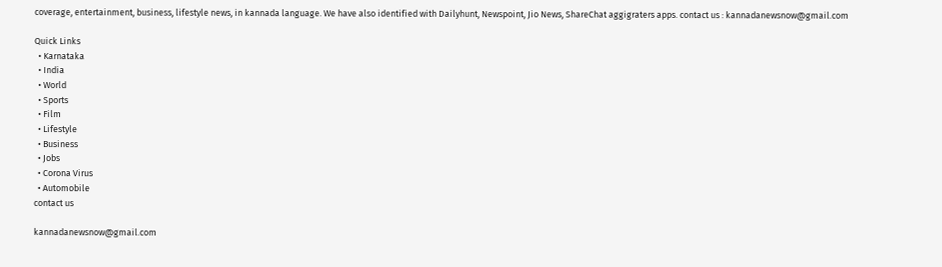coverage, entertainment, business, lifestyle news, in kannada language. We have also identified with Dailyhunt, Newspoint, Jio News, ShareChat aggigraters apps. contact us : kannadanewsnow@gmail.com

Quick Links
  • Karnataka
  • India
  • World
  • Sports
  • Film
  • Lifestyle
  • Business
  • Jobs
  • Corona Virus
  • Automobile
contact us

kannadanewsnow@gmail.com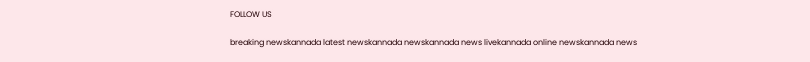FOLLOW US

breaking newskannada latest newskannada newskannada news livekannada online newskannada news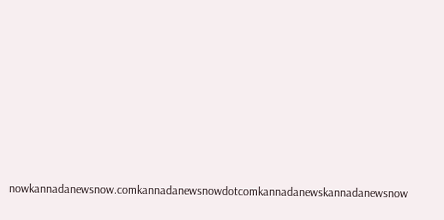nowkannadanewsnow.comkannadanewsnowdotcomkannadanewskannadanewsnow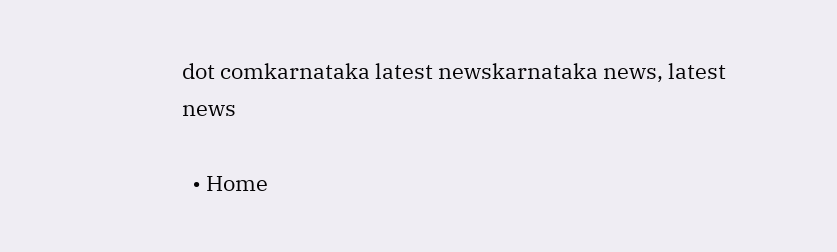dot comkarnataka latest newskarnataka news, latest news

  • Home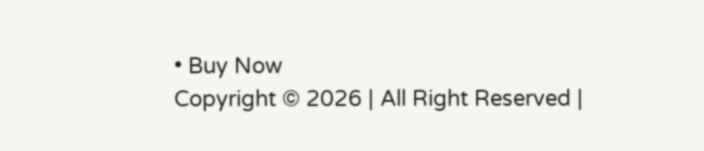• Buy Now
Copyright © 2026 | All Right Reserved |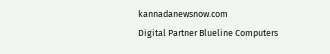kannadanewsnow.com
Digital Partner Blueline Computers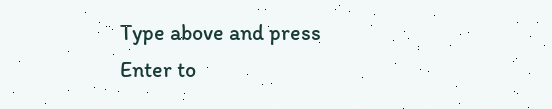Type above and press Enter to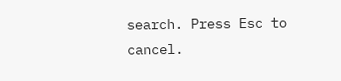search. Press Esc to cancel.